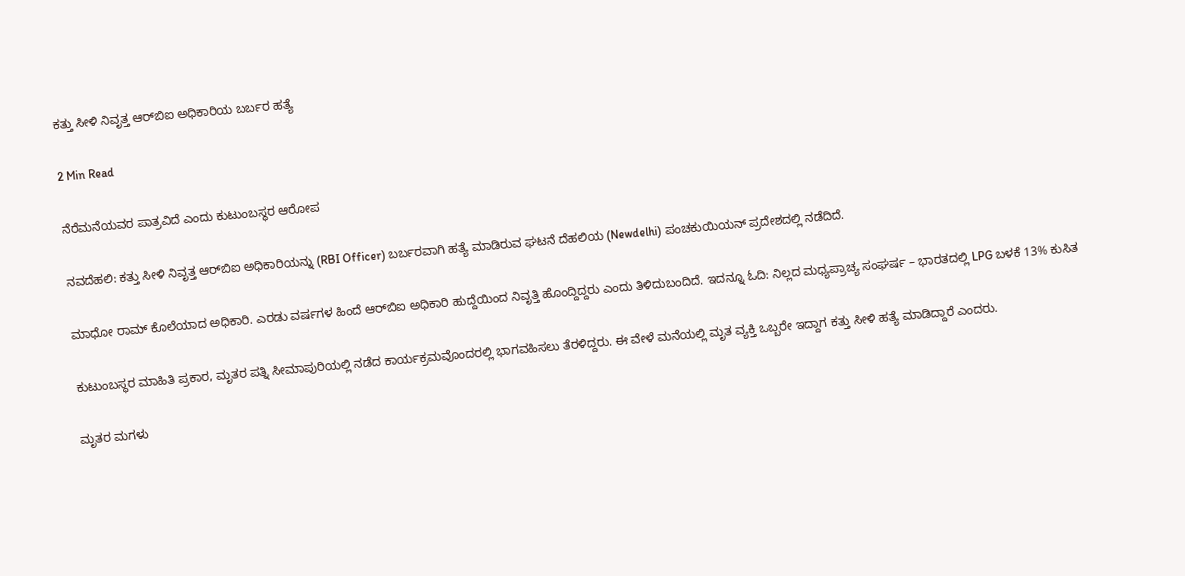ಕತ್ತು ಸೀಳಿ ನಿವೃತ್ತ ಆರ್‌ಬಿಐ ಅಧಿಕಾರಿಯ ಬರ್ಬರ ಹತ್ಯೆ

2 Min Read

ನೆರೆಮನೆಯವರ ಪಾತ್ರವಿದೆ ಎಂದು ಕುಟುಂಬಸ್ಥರ ಆರೋಪ

ನವದೆಹಲಿ: ಕತ್ತು ಸೀಳಿ ನಿವೃತ್ತ ಆರ್‌ಬಿಐ ಅಧಿಕಾರಿಯನ್ನು (RBI Officer) ಬರ್ಬರವಾಗಿ ಹತ್ಯೆ ಮಾಡಿರುವ ಘಟನೆ ದೆಹಲಿಯ (Newdelhi) ಪಂಚಕುಯಿಯನ್ ಪ್ರದೇಶದಲ್ಲಿ ನಡೆದಿದೆ.

ಮಾಧೋ ರಾಮ್ ಕೊಲೆಯಾದ ಅಧಿಕಾರಿ. ಎರಡು ವರ್ಷಗಳ ಹಿಂದೆ ಆರ್‌ಬಿಐ ಅಧಿಕಾರಿ ಹುದ್ದೆಯಿಂದ ನಿವೃತ್ತಿ ಹೊಂದ್ದಿದ್ದರು ಎಂದು ತಿಳಿದುಬಂದಿದೆ. ಇದನ್ನೂ ಓದಿ: ನಿಲ್ಲದ ಮಧ್ಯಪ್ರಾಚ್ಯ ಸಂಘರ್ಷ – ಭಾರತದಲ್ಲಿ LPG ಬಳಕೆ 13% ಕುಸಿತ

ಕುಟುಂಬಸ್ಥರ ಮಾಹಿತಿ ಪ್ರಕಾರ, ಮೃತರ ಪತ್ನಿ ಸೀಮಾಪುರಿಯಲ್ಲಿ ನಡೆದ ಕಾರ್ಯಕ್ರಮವೊಂದರಲ್ಲಿ ಭಾಗವಹಿಸಲು ತೆರಳಿದ್ದರು. ಈ ವೇಳೆ ಮನೆಯಲ್ಲಿ ಮೃತ ವ್ಯಕ್ತಿ ಒಬ್ಬರೇ ಇದ್ದಾಗ ಕತ್ತು ಸೀಳಿ ಹತ್ಯೆ ಮಾಡಿದ್ದಾರೆ ಎಂದರು.

ಮೃತರ ಮಗಳು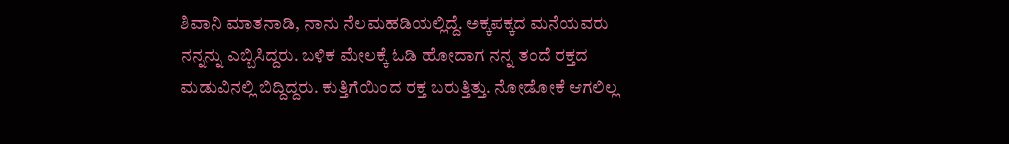ಶಿವಾನಿ ಮಾತನಾಡಿ, ನಾನು ನೆಲಮಹಡಿಯಲ್ಲಿದ್ದೆ. ಅಕ್ಕಪಕ್ಕದ ಮನೆಯವರು ನನ್ನನ್ನು ಎಬ್ಬಿಸಿದ್ದರು. ಬಳಿಕ ಮೇಲಕ್ಕೆ ಓಡಿ ಹೋದಾಗ ನನ್ನ ತಂದೆ ರಕ್ತದ ಮಡುವಿನಲ್ಲಿ ಬಿದ್ದಿದ್ದರು. ಕುತ್ತಿಗೆಯಿಂದ ರಕ್ತ ಬರುತ್ತಿತ್ತು. ನೋಡೋಕೆ ಆಗಲಿಲ್ಲ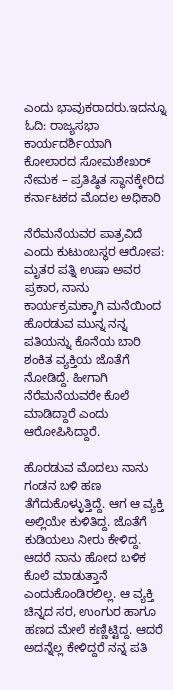ಎಂದು ಭಾವುಕರಾದರು.ಇದನ್ನೂ ಓದಿ: ರಾಜ್ಯಸಭಾ ಕಾರ್ಯದರ್ಶಿಯಾಗಿ ಕೋಲಾರದ ಸೋಮಶೇಖರ್‌ ನೇಮಕ – ಪ್ರತಿಷ್ಠಿತ ಸ್ಥಾನಕ್ಕೇರಿದ ಕರ್ನಾಟಕದ ಮೊದಲ ಅಧಿಕಾರಿ

ನೆರೆಮನೆಯವರ ಪಾತ್ರವಿದೆ ಎಂದು ಕುಟುಂಬಸ್ಥರ ಆರೋಪ:
ಮೃತರ ಪತ್ನಿ ಉಷಾ ಅವರ ಪ್ರಕಾರ, ನಾನು ಕಾರ್ಯಕ್ರಮಕ್ಕಾಗಿ ಮನೆಯಿಂದ ಹೊರಡುವ ಮುನ್ನ ನನ್ನ ಪತಿಯನ್ನು ಕೊನೆಯ ಬಾರಿ ಶಂಕಿತ ವ್ಯಕ್ತಿಯ ಜೊತೆಗೆ ನೋಡಿದ್ದೆ. ಹೀಗಾಗಿ ನೆರೆಮನೆಯವರೇ ಕೊಲೆ ಮಾಡಿದ್ದಾರೆ ಎಂದು ಆರೋಪಿಸಿದ್ದಾರೆ.

ಹೊರಡುವ ಮೊದಲು ನಾನು ಗಂಡನ ಬಳಿ ಹಣ ತೆಗೆದುಕೊಳ್ಳುತ್ತಿದ್ದೆ. ಆಗ ಆ ವ್ಯಕ್ತಿ ಅಲ್ಲಿಯೇ ಕುಳಿತಿದ್ದ. ಜೊತೆಗೆ ಕುಡಿಯಲು ನೀರು ಕೇಳಿದ್ದ. ಆದರೆ ನಾನು ಹೋದ ಬಳಿಕ ಕೊಲೆ ಮಾಡುತ್ತಾನೆ ಎಂದುಕೊಂಡಿರಲಿಲ್ಲ. ಆ ವ್ಯಕ್ತಿ ಚಿನ್ನದ ಸರ, ಉಂಗುರ ಹಾಗೂ ಹಣದ ಮೇಲೆ ಕಣ್ಣಿಟ್ಟಿದ್ದ. ಆದರೆ ಅದನ್ನೆಲ್ಲ ಕೇಳಿದ್ದರೆ ನನ್ನ ಪತಿ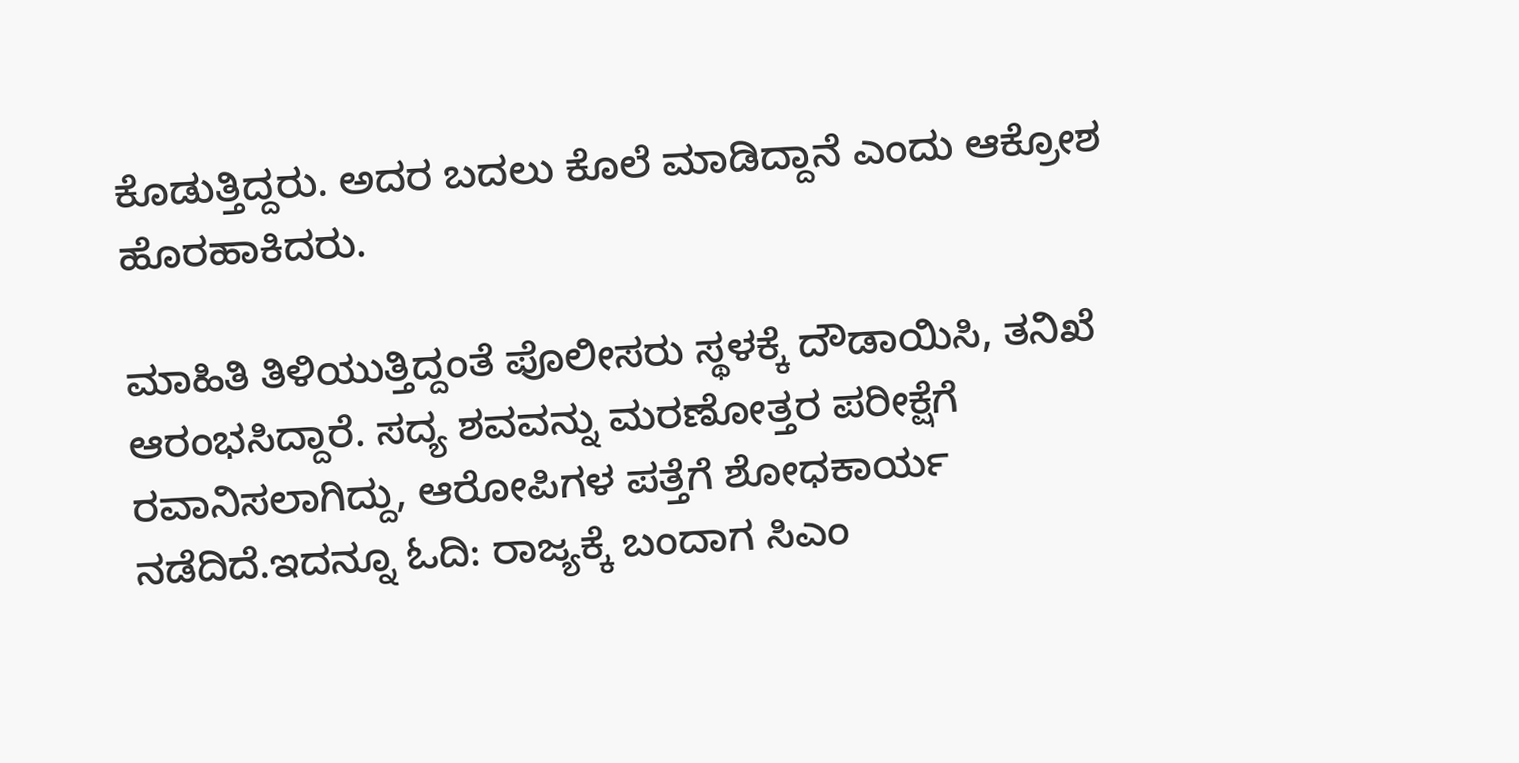ಕೊಡುತ್ತಿದ್ದರು. ಅದರ ಬದಲು ಕೊಲೆ ಮಾಡಿದ್ದಾನೆ ಎಂದು ಆಕ್ರೋಶ ಹೊರಹಾಕಿದರು.

ಮಾಹಿತಿ ತಿಳಿಯುತ್ತಿದ್ದಂತೆ ಪೊಲೀಸರು ಸ್ಥಳಕ್ಕೆ ದೌಡಾಯಿಸಿ, ತನಿಖೆ ಆರಂಭಸಿದ್ದಾರೆ. ಸದ್ಯ ಶವವನ್ನು ಮರಣೋತ್ತರ ಪರೀಕ್ಷೆಗೆ ರವಾನಿಸಲಾಗಿದ್ದು, ಆರೋಪಿಗಳ ಪತ್ತೆಗೆ ಶೋಧಕಾರ್ಯ ನಡೆದಿದೆ.ಇದನ್ನೂ ಓದಿ: ರಾಜ್ಯಕ್ಕೆ ಬಂದಾಗ ಸಿಎಂ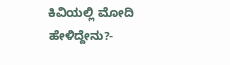ಕಿವಿಯಲ್ಲಿ ಮೋದಿ ಹೇಳಿದ್ದೇನು?-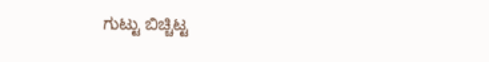ಗುಟ್ಟು ಬಿಚ್ಚಿಟ್ಟ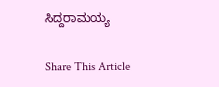ಸಿದ್ದರಾಮಯ್ಯ

Share This Article